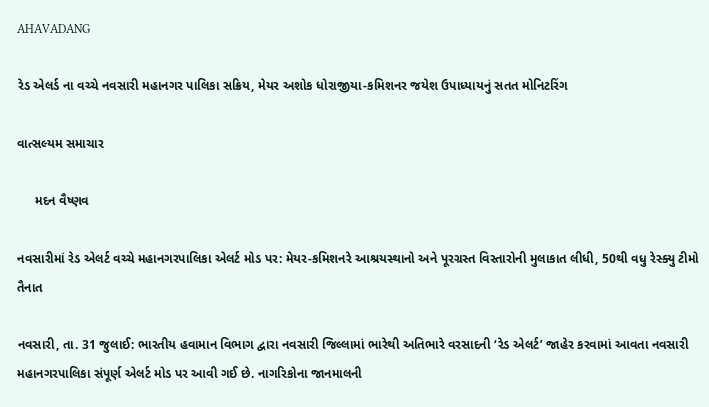AHAVADANG

રેડ એલર્ડ ના વચ્ચે નવસારી મહાનગર પાલિકા સક્રિય, મેયર અશોક ધોરાજીયા-કમિશનર જયેશ ઉપાધ્યાયનું સતત મોનિટરિંગ

વાત્સલ્યમ સમાચાર

     મદન વૈષ્ણવ

નવસારીમાં રેડ એલર્ટ વચ્ચે મહાનગરપાલિકા એલર્ટ મોડ પર: મેયર-કમિશનરે આશ્રયસ્થાનો અને પૂરગ્રસ્ત વિસ્તારોની મુલાકાત લીધી, 50થી વધુ રેસ્ક્યુ ટીમો તૈનાત

નવસારી, તા. 31 જુલાઈ: ભારતીય હવામાન વિભાગ દ્વારા નવસારી જિલ્લામાં ભારેથી અતિભારે વરસાદની ‘રેડ એલર્ટ’ જાહેર કરવામાં આવતા નવસારી મહાનગરપાલિકા સંપૂર્ણ એલર્ટ મોડ પર આવી ગઈ છે. નાગરિકોના જાનમાલની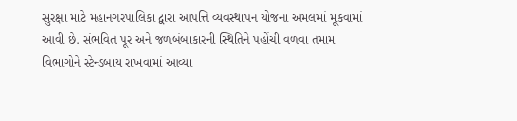સુરક્ષા માટે મહાનગરપાલિકા દ્વારા આપત્તિ વ્યવસ્થાપન યોજના અમલમાં મૂકવામાં આવી છે. સંભવિત પૂર અને જળબંબાકારની સ્થિતિને પહોંચી વળવા તમામ વિભાગોને સ્ટેન્ડબાય રાખવામાં આવ્યા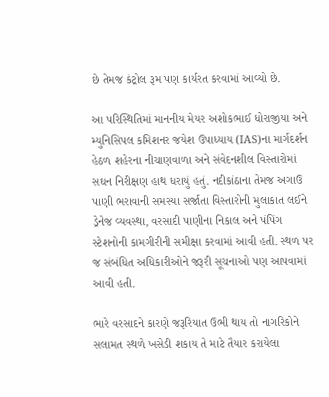છે તેમજ કંટ્રોલ રૂમ પણ કાર્યરત કરવામાં આવ્યો છે.

આ પરિસ્થિતિમાં માનનીય મેયર અશોકભાઈ ધોરાજીયા અને મ્યુનિસિપલ કમિશનર જયેશ ઉપાધ્યાય (IAS)ના માર્ગદર્શન હેઠળ શહેરના નીચાણવાળા અને સંવેદનશીલ વિસ્તારોમાં સઘન નિરીક્ષણ હાથ ધરાયું હતું. નદીકાંઠાના તેમજ અગાઉ પાણી ભરાવાની સમસ્યા સર્જાતા વિસ્તારોની મુલાકાત લઈને ડ્રેનેજ વ્યવસ્થા, વરસાદી પાણીના નિકાલ અને પંપિંગ સ્ટેશનોની કામગીરીની સમીક્ષા કરવામાં આવી હતી. સ્થળ પર જ સંબંધિત અધિકારીઓને જરૂરી સૂચનાઓ પણ આપવામાં આવી હતી.

ભારે વરસાદને કારણે જરૂરિયાત ઉભી થાય તો નાગરિકોને સલામત સ્થળે ખસેડી શકાય તે માટે તૈયાર કરાયેલા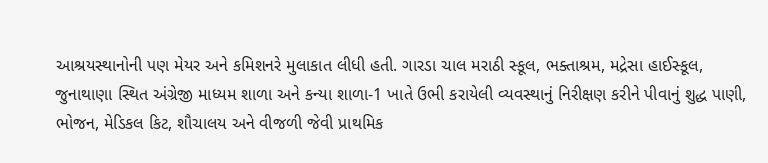આશ્રયસ્થાનોની પણ મેયર અને કમિશનરે મુલાકાત લીધી હતી. ગારડા ચાલ મરાઠી સ્કૂલ, ભક્તાશ્રમ, મદ્રેસા હાઈસ્કૂલ, જુનાથાણા સ્થિત અંગ્રેજી માધ્યમ શાળા અને કન્યા શાળા-1 ખાતે ઉભી કરાયેલી વ્યવસ્થાનું નિરીક્ષણ કરીને પીવાનું શુદ્ધ પાણી, ભોજન, મેડિકલ કિટ, શૌચાલય અને વીજળી જેવી પ્રાથમિક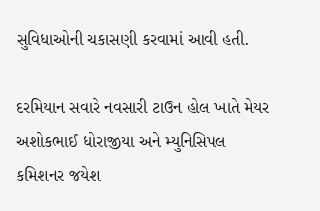સુવિધાઓની ચકાસણી કરવામાં આવી હતી.

દરમિયાન સવારે નવસારી ટાઉન હોલ ખાતે મેયર અશોકભાઈ ધોરાજીયા અને મ્યુનિસિપલ કમિશનર જયેશ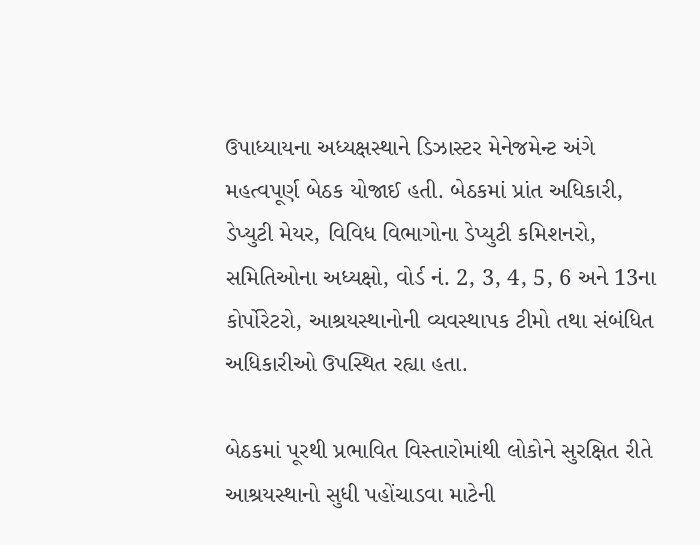ઉપાધ્યાયના અધ્યક્ષસ્થાને ડિઝાસ્ટર મેનેજમેન્ટ અંગે મહત્વપૂર્ણ બેઠક યોજાઈ હતી. બેઠકમાં પ્રાંત અધિકારી, ડેપ્યુટી મેયર, વિવિધ વિભાગોના ડેપ્યુટી કમિશનરો, સમિતિઓના અધ્યક્ષો, વોર્ડ નં. 2, 3, 4, 5, 6 અને 13ના કોર્પોરેટરો, આશ્રયસ્થાનોની વ્યવસ્થાપક ટીમો તથા સંબંધિત અધિકારીઓ ઉપસ્થિત રહ્યા હતા.

બેઠકમાં પૂરથી પ્રભાવિત વિસ્તારોમાંથી લોકોને સુરક્ષિત રીતે આશ્રયસ્થાનો સુધી પહોંચાડવા માટેની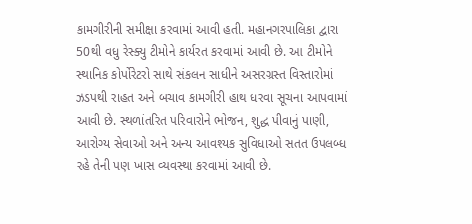કામગીરીની સમીક્ષા કરવામાં આવી હતી. મહાનગરપાલિકા દ્વારા 50થી વધુ રેસ્ક્યુ ટીમોને કાર્યરત કરવામાં આવી છે. આ ટીમોને સ્થાનિક કોર્પોરેટરો સાથે સંકલન સાધીને અસરગ્રસ્ત વિસ્તારોમાં ઝડપથી રાહત અને બચાવ કામગીરી હાથ ધરવા સૂચના આપવામાં આવી છે. સ્થળાંતરિત પરિવારોને ભોજન, શુદ્ધ પીવાનું પાણી, આરોગ્ય સેવાઓ અને અન્ય આવશ્યક સુવિધાઓ સતત ઉપલબ્ધ રહે તેની પણ ખાસ વ્યવસ્થા કરવામાં આવી છે.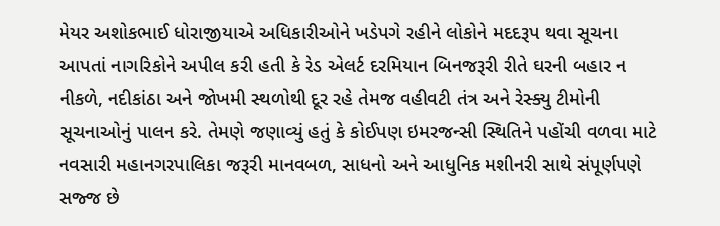મેયર અશોકભાઈ ધોરાજીયાએ અધિકારીઓને ખડેપગે રહીને લોકોને મદદરૂપ થવા સૂચના આપતાં નાગરિકોને અપીલ કરી હતી કે રેડ એલર્ટ દરમિયાન બિનજરૂરી રીતે ઘરની બહાર ન નીકળે, નદીકાંઠા અને જોખમી સ્થળોથી દૂર રહે તેમજ વહીવટી તંત્ર અને રેસ્ક્યુ ટીમોની સૂચનાઓનું પાલન કરે. તેમણે જણાવ્યું હતું કે કોઈપણ ઇમરજન્સી સ્થિતિને પહોંચી વળવા માટે નવસારી મહાનગરપાલિકા જરૂરી માનવબળ, સાધનો અને આધુનિક મશીનરી સાથે સંપૂર્ણપણે સજ્જ છે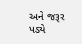અને જરૂર પડ્યે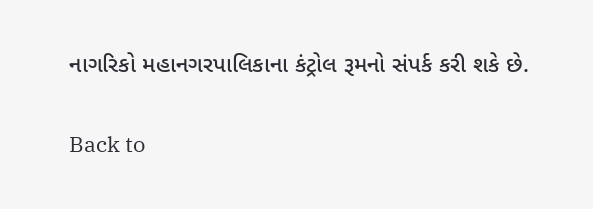નાગરિકો મહાનગરપાલિકાના કંટ્રોલ રૂમનો સંપર્ક કરી શકે છે.

Back to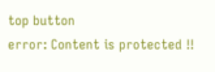top button
error: Content is protected !!